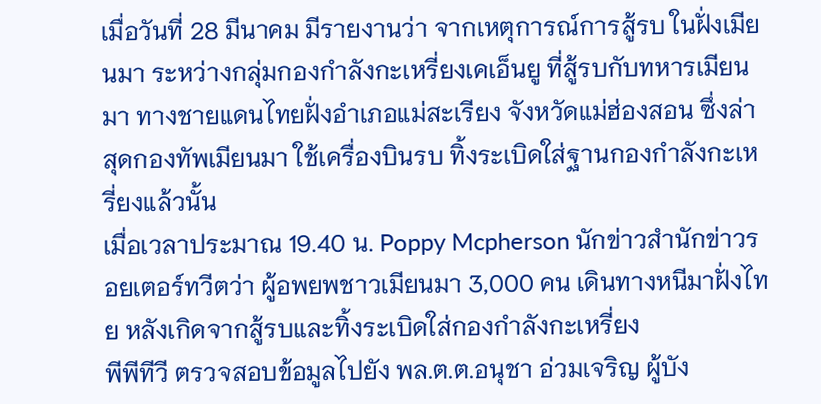เมื่อวันที่ 28 มีนาคม มีรายงานว่า จากเหตุการณ์การสู้รบ ในฝั่งเมียนมา ระหว่างกลุ่มกองกำลังกะเหรี่ยงเคเอ็นยู ที่สู้รบกับทหารเมียนมา ทางชายแดนไทยฝั่งอำเภอแม่สะเรียง จังหวัดแม่ฮ่องสอน ซึ่งล่าสุดกองทัพเมียนมา ใช้เครื่องบินรบ ทิ้งระเบิดใส่ฐานกองกำลังกะเหรี่ยงแล้วนั้น
เมื่อเวลาประมาณ 19.40 น. Poppy Mcpherson นักข่าวสำนักข่าวรอยเตอร์ทวีตว่า ผู้อพยพชาวเมียนมา 3,000 คน เดินทางหนีมาฝั่งไทย หลังเกิดจากสู้รบและทิ้งระเบิดใส่กองกำลังกะเหรี่ยง
พีพีทีวี ตรวจสอบข้อมูลไปยัง พล.ต.ต.อนุชา อ่วมเจริญ ผู้บัง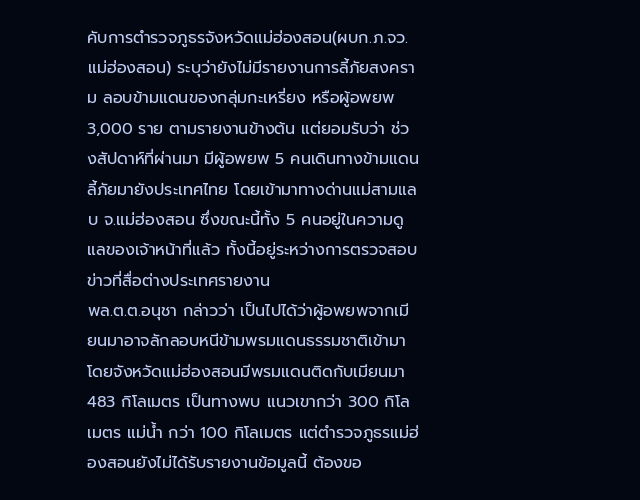คับการตำรวจภูธรจังหวัดแม่ฮ่องสอน(ผบก.ภ.จว.แม่ฮ่องสอน) ระบุว่ายังไม่มีรายงานการลี้ภัยสงคราม ลอบข้ามแดนของกลุ่มกะเหรี่ยง หรือผู้อพยพ 3,000 ราย ตามรายงานข้างต้น แต่ยอมรับว่า ช่วงสัปดาห์ที่ผ่านมา มีผู้อพยพ 5 คนเดินทางข้ามแดนลี้ภัยมายังประเทศไทย โดยเข้ามาทางด่านแม่สามแลบ จ.แม่ฮ่องสอน ซึ่งขณะนี้ทั้ง 5 คนอยู่ในความดูแลของเจ้าหน้าที่แล้ว ทั้งนี้อยู่ระหว่างการตรวจสอบข่าวที่สื่อต่างประเทศรายงาน
พล.ต.ต.อนุชา กล่าวว่า เป็นไปได้ว่าผู้อพยพจากเมียนมาอาจลักลอบหนีข้ามพรมแดนธรรมชาติเข้ามา โดยจังหวัดแม่ฮ่องสอนมีพรมแดนติดกับเมียนมา 483 กิโลเมตร เป็นทางพบ แนวเขากว่า 300 กิโลเมตร แม่น้ำ กว่า 100 กิโลเมตร แต่ตำรวจภูธรแม่ฮ่องสอนยังไม่ได้รับรายงานข้อมูลนี้ ต้องขอ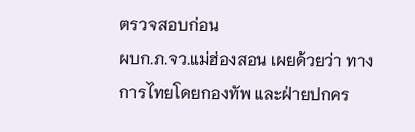ตรวจสอบก่อน
ผบก.ภ.จว.แม่ฮ่องสอน เผยด้วยว่า ทางการไทยโดยกองทัพ และฝ่ายปกคร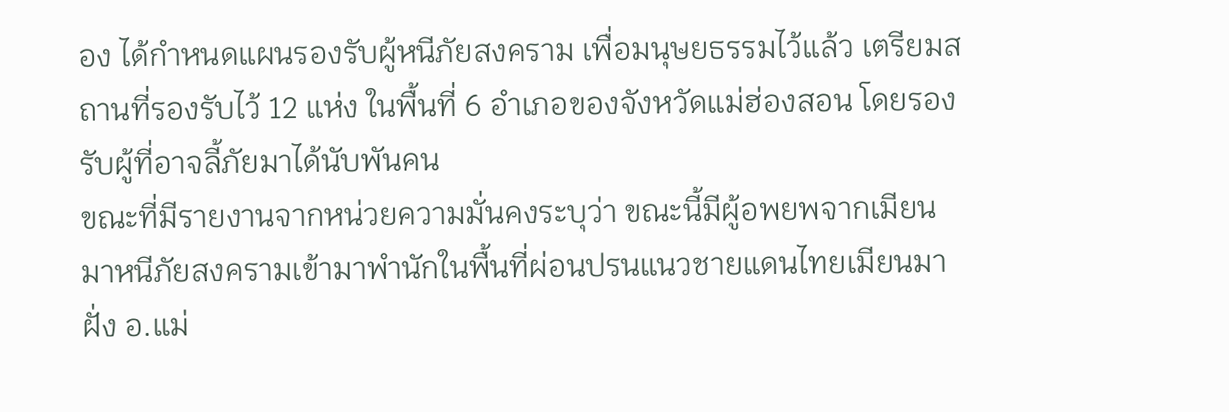อง ได้กำหนดแผนรองรับผู้หนีภัยสงคราม เพื่อมนุษยธรรมไว้แล้ว เตรียมสถานที่รองรับไว้ 12 แห่ง ในพื้นที่ 6 อำเภอของจังหวัดแม่ฮ่องสอน โดยรองรับผู้ที่อาจลี้ภัยมาได้นับพันคน
ขณะที่มีรายงานจากหน่วยความมั่นคงระบุว่า ขณะนี้มีผู้อพยพจากเมียนมาหนีภัยสงครามเข้ามาพำนักในพื้นที่ผ่อนปรนแนวชายแดนไทยเมียนมา ฝั่ง อ.แม่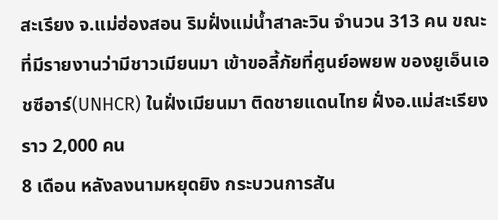สะเรียง จ.แม่ฮ่องสอน ริมฝั่งแม่น้ำสาละวิน จำนวน 313 คน ขณะที่มีรายงานว่ามีชาวเมียนมา เข้าขอลี้ภัยที่ศูนย์อพยพ ของยูเอ็นเอชซีอาร์(UNHCR) ในฝั่งเมียนมา ติดชายแดนไทย ฝั่งอ.แม่สะเรียง ราว 2,000 คน
8 เดือน หลังลงนามหยุดยิง กระบวนการสัน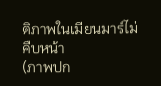ติภาพในเมียนมาร์ไม่คืบหน้า
(ภาพปก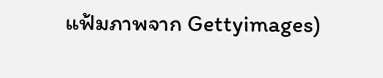แฟ้มภาพจาก Gettyimages)